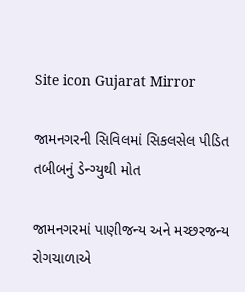Site icon Gujarat Mirror

જામનગરની સિવિલમાં સિકલસેલ પીડિત તબીબનું ડેન્ગ્યુથી મોત

જામનગરમાં પાણીજન્ય અને મચ્છરજન્ય રોગચાળાએ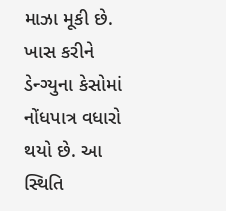માઝા મૂકી છે. ખાસ કરીને ડેન્ગ્યુના કેસોમાં નોંધપાત્ર વધારો થયો છે. આ સ્થિતિ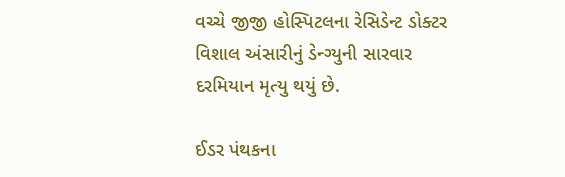વચ્ચે જીજી હોસ્પિટલના રેસિડેન્ટ ડોક્ટર વિશાલ અંસારીનું ડેન્ગ્યુની સારવાર દરમિયાન મૃત્યુ થયું છે.

ઈડર પંથકના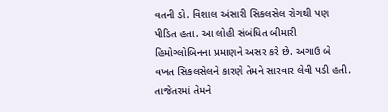વતની ડો. વિશાલ અંસારી સિકલસેલ રોગથી પણ પીડિત હતા. આ લોહી સંબંધિત બીમારી હિમોગ્લોબિનના પ્રમાણને અસર કરે છે. અગાઉ બે વખત સિકલસેલને કારણે તેમને સારવાર લેવી પડી હતી.
તાજેતરમાં તેમને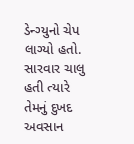ડેન્ગ્યુનો ચેપ લાગ્યો હતો. સારવાર ચાલુ હતી ત્યારે તેમનું દુખદ અવસાન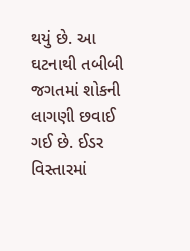થયું છે. આ ઘટનાથી તબીબી જગતમાં શોકની લાગણી છવાઈ ગઈ છે. ઈડર વિસ્તારમાં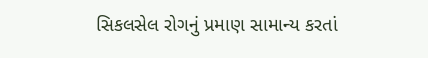સિકલસેલ રોગનું પ્રમાણ સામાન્ય કરતાં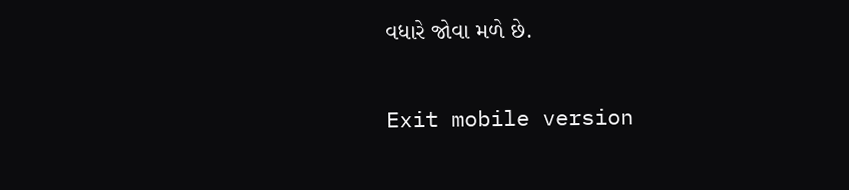વધારે જોવા મળે છે.

Exit mobile version